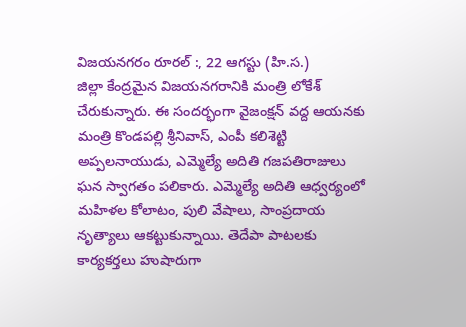విజయనగరం రూరల్ :, 22 ఆగస్టు (హి.స.)
జిల్లా కేంద్రమైన విజయనగరానికి మంత్రి లోకేశ్ చేరుకున్నారు. ఈ సందర్భంగా వైజంక్షన్ వద్ద ఆయనకు మంత్రి కొండపల్లి శ్రీనివాస్, ఎంపీ కలిశెట్టి అప్పలనాయుడు, ఎమ్మెల్యే అదితి గజపతిరాజులు ఘన స్వాగతం పలికారు. ఎమ్మెల్యే అదితి ఆధ్వర్యంలో మహిళల కోలాటం, పులి వేషాలు, సాంప్రదాయ నృత్యాలు ఆకట్టుకున్నాయి. తెదేపా పాటలకు కార్యకర్తలు హుషారుగా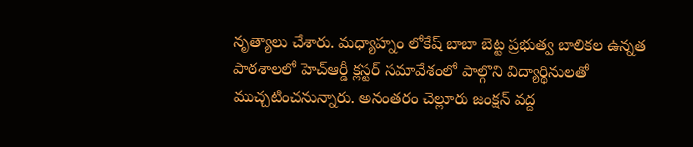నృత్యాలు చేశారు. మధ్యాహ్నం లోకేష్ బాబా బెట్ట ప్రభుత్వ బాలికల ఉన్నత పాఠశాలలో హెచ్ఆర్డీ క్లస్టర్ సమావేశంలో పాల్గొని విద్యార్థినులతో ముచ్చటించనున్నారు. అనంతరం చెల్లూరు జంక్షన్ వద్ద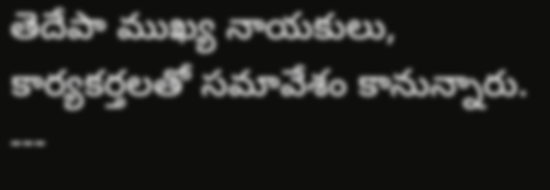తెదేపా ముఖ్య నాయకులు, కార్యకర్తలతో సమావేశం కానున్నారు.
---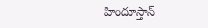హిందూస్తాన్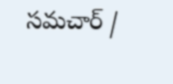సమచార్ /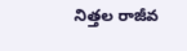నిత్తల రాజీవ